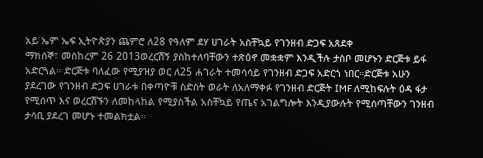አይ ኤም ኤፍ ኢትዮጵያን ጨምሮ ለ28 የዓለም ደሃ ሀገራት አስቸኳይ የገንዘብ ድጋፍ አጸደቀ
ማክሰኞ፣ መስከረም 26 2013ወረርሽኝ ያስከተለባቸውን ተጽዕኖ መቋቋም እንዲችሉ ታስቦ መሆኑን ድርጅቱ ይፋ አድርጓል። ድርጅቱ ባለፈው የሚያዝያ ወር ለ25 ሐገራት ተመሳሳይ የገንዘብ ድጋፍ አድርጎ ነበር።ድርጅቱ አሁን ያደረገው የገንዘብ ድጋፍ ሀገራቱ በቀጣዮቹ ስድስት ወራት ለአለማቀፉ የገንዘብ ድርጅት IMF ለሚከፍሉት ዕዳ ፋታ የሚሰጥ እና ወረርሽኙን ለመከላከል የሚያስችል አስቸኳይ የጤና አገልግሎት እንዲያውሉት የሚሰጣቸውን ገንዘብ ታሳቢ ያደረገ መሆኑ ተመልክቷል።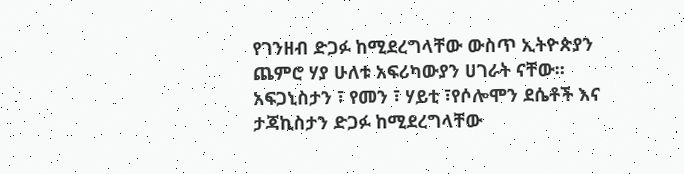የገንዘብ ድጋፉ ከሚደረግላቸው ውስጥ ኢትዮጵያን ጨምሮ ሃያ ሁለቱ አፍሪካውያን ሀገራት ናቸው። አፍጋኒስታን ፣ የመን ፣ ሃይቲ ፣የሶሎሞን ደሴቶች እና ታጃኪስታን ድጋፉ ከሚደረግላቸው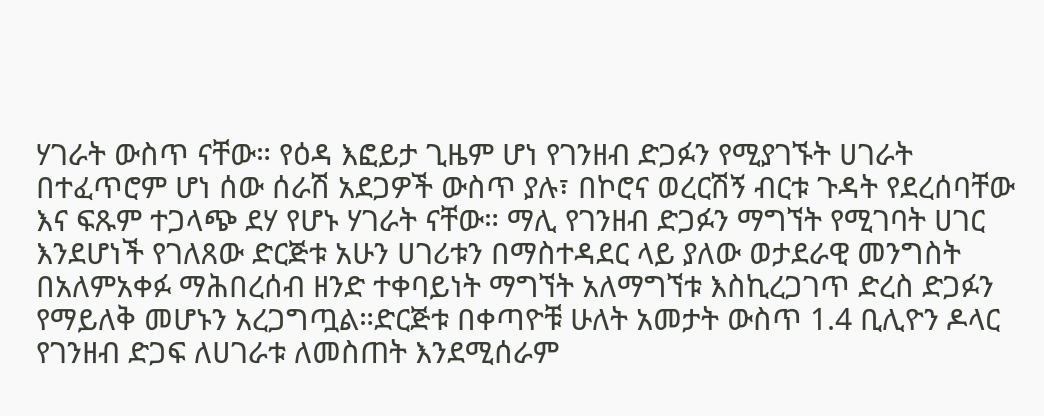ሃገራት ውስጥ ናቸው። የዕዳ እፎይታ ጊዜም ሆነ የገንዘብ ድጋፉን የሚያገኙት ሀገራት በተፈጥሮም ሆነ ሰው ሰራሽ አደጋዎች ውስጥ ያሉ፣ በኮሮና ወረርሽኝ ብርቱ ጉዳት የደረሰባቸው እና ፍጹም ተጋላጭ ደሃ የሆኑ ሃገራት ናቸው። ማሊ የገንዘብ ድጋፉን ማግኘት የሚገባት ሀገር እንደሆነች የገለጸው ድርጅቱ አሁን ሀገሪቱን በማስተዳደር ላይ ያለው ወታደራዊ መንግስት በአለምአቀፉ ማሕበረሰብ ዘንድ ተቀባይነት ማግኘት አለማግኘቱ እስኪረጋገጥ ድረስ ድጋፉን የማይለቅ መሆኑን አረጋግጧል።ድርጅቱ በቀጣዮቹ ሁለት አመታት ውስጥ 1.4 ቢሊዮን ዶላር የገንዘብ ድጋፍ ለሀገራቱ ለመስጠት እንደሚሰራም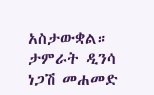አስታውቋል።
ታምራት ዲንሳ
ነጋሽ መሐመድ